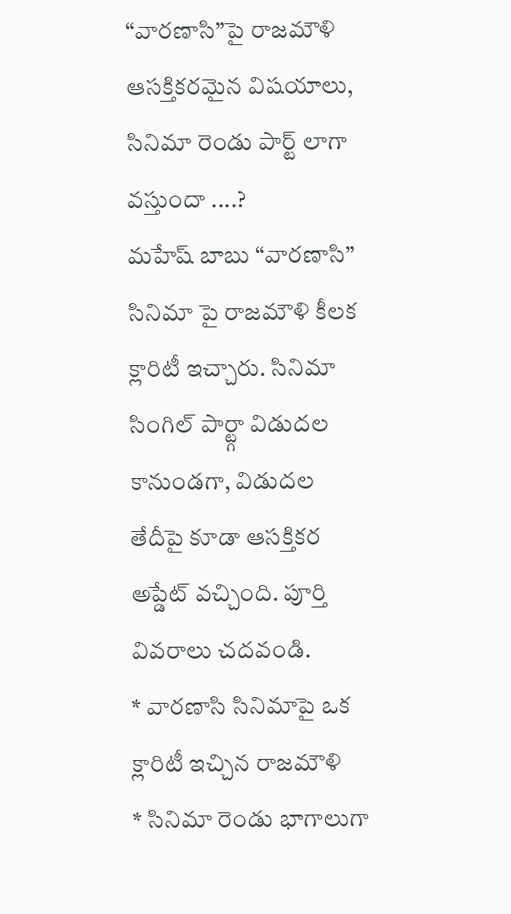“వారణాసి”పై రాజమౌళి ఆసక్తికరమైన విషయాలు, సినిమా రెండు పార్ట్ లాగా వస్తుందా ....?
మహేష్ బాబు “వారణాసి” సినిమా పై రాజమౌళి కీలక క్లారిటీ ఇచ్చారు. సినిమా సింగిల్ పార్ట్గా విడుదల కానుండగా, విడుదల తేదీపై కూడా ఆసక్తికర అప్డేట్ వచ్చింది. పూర్తి వివరాలు చదవండి.
* వారణాసి సినిమాపై ఒక క్లారిటీ ఇచ్చిన రాజమౌళి
* సినిమా రెండు భాగాలుగా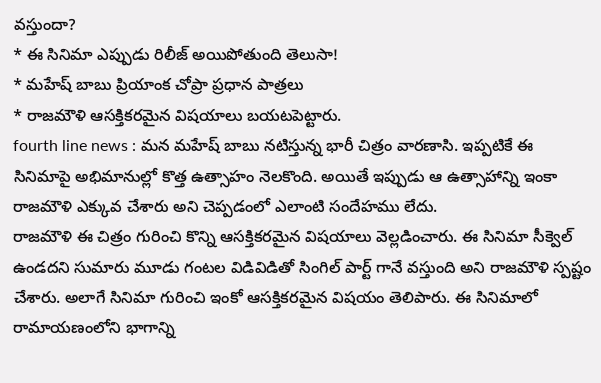వస్తుందా?
* ఈ సినిమా ఎప్పుడు రిలీజ్ అయిపోతుంది తెలుసా!
* మహేష్ బాబు ప్రియాంక చోప్రా ప్రధాన పాత్రలు
* రాజమౌళి ఆసక్తికరమైన విషయాలు బయటపెట్టారు.
fourth line news : మన మహేష్ బాబు నటిస్తున్న భారీ చిత్రం వారణాసి. ఇప్పటికే ఈ సినిమాపై అభిమానుల్లో కొత్త ఉత్సాహం నెలకొంది. అయితే ఇప్పుడు ఆ ఉత్సాహాన్ని ఇంకా రాజమౌళి ఎక్కువ చేశారు అని చెప్పడంలో ఎలాంటి సందేహము లేదు.
రాజమౌళి ఈ చిత్రం గురించి కొన్ని ఆసక్తికరమైన విషయాలు వెల్లడించారు. ఈ సినిమా సీక్వెల్ ఉండదని సుమారు మూడు గంటల విడివిడితో సింగిల్ పార్ట్ గానే వస్తుంది అని రాజమౌళి స్పష్టం చేశారు. అలాగే సినిమా గురించి ఇంకో ఆసక్తికరమైన విషయం తెలిపారు. ఈ సినిమాలో రామాయణంలోని భాగాన్ని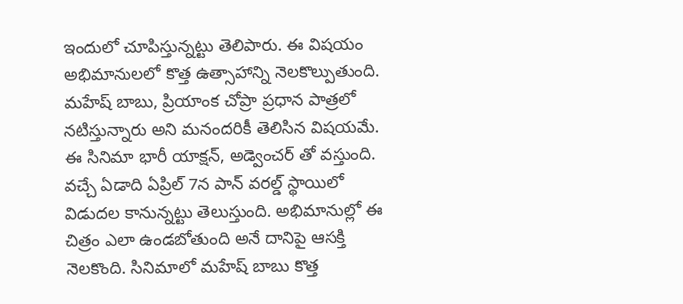ఇందులో చూపిస్తున్నట్టు తెలిపారు. ఈ విషయం అభిమానులలో కొత్త ఉత్సాహాన్ని నెలకొల్పుతుంది.
మహేష్ బాబు, ప్రియాంక చోప్రా ప్రధాన పాత్రలో నటిస్తున్నారు అని మనందరికీ తెలిసిన విషయమే. ఈ సినిమా భారీ యాక్షన్, అడ్వెంచర్ తో వస్తుంది. వచ్చే ఏడాది ఏప్రిల్ 7న పాన్ వరల్డ్ స్థాయిలో విడుదల కానున్నట్టు తెలుస్తుంది. అభిమానుల్లో ఈ చిత్రం ఎలా ఉండబోతుంది అనే దానిపై ఆసక్తి నెలకొంది. సినిమాలో మహేష్ బాబు కొత్త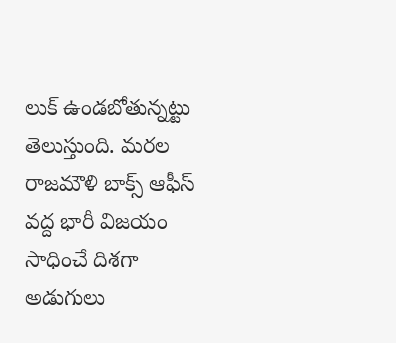లుక్ ఉండబోతున్నట్టు తెలుస్తుంది. మరల రాజమౌళి బాక్స్ ఆఫీస్ వద్ద భారీ విజయం సాధించే దిశగా అడుగులు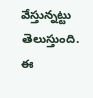వేస్తున్నట్టు తెలుస్తుంది. ఈ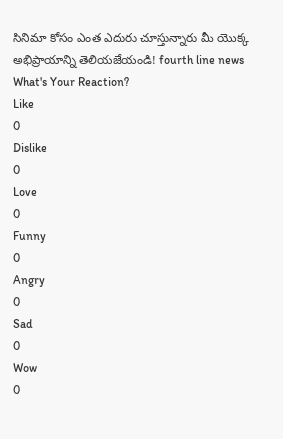సినిమా కోసం ఎంత ఎదురు చూస్తున్నారు మీ యొక్క అభిప్రాయాన్ని తెలియజేయండి! fourth line news
What's Your Reaction?
Like
0
Dislike
0
Love
0
Funny
0
Angry
0
Sad
0
Wow
0